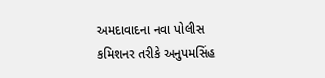અમદાવાદના નવા પોલીસ કમિશનર તરીકે અનુપમસિંહ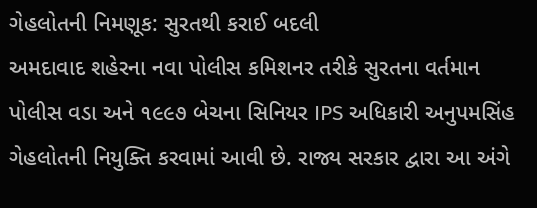ગેહલોતની નિમણૂક: સુરતથી કરાઈ બદલી
અમદાવાદ શહેરના નવા પોલીસ કમિશનર તરીકે સુરતના વર્તમાન પોલીસ વડા અને ૧૯૯૭ બેચના સિનિયર IPS અધિકારી અનુપમસિંહ ગેહલોતની નિયુક્તિ કરવામાં આવી છે. રાજ્ય સરકાર દ્વારા આ અંગે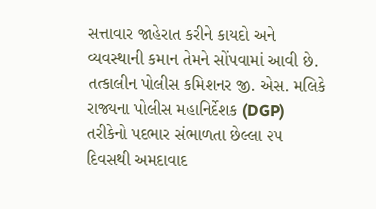સત્તાવાર જાહેરાત કરીને કાયદો અને વ્યવસ્થાની કમાન તેમને સોંપવામાં આવી છે.
તત્કાલીન પોલીસ કમિશનર જી. એસ. મલિકે રાજ્યના પોલીસ મહાનિર્દેશક (DGP) તરીકેનો પદભાર સંભાળતા છેલ્લા ૨૫ દિવસથી અમદાવાદ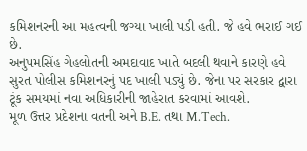કમિશનરની આ મહત્વની જગ્યા ખાલી પડી હતી. જે હવે ભરાઈ ગઈ છે.
અનુપમસિંહ ગેહલોતની અમદાવાદ ખાતે બદલી થવાને કારણે હવે સુરત પોલીસ કમિશનરનું પદ ખાલી પડ્યું છે. જેના પર સરકાર દ્વારા ટૂંક સમયમાં નવા અધિકારીની જાહેરાત કરવામાં આવશે.
મૂળ ઉત્તર પ્રદેશના વતની અને B.E. તથા M.Tech.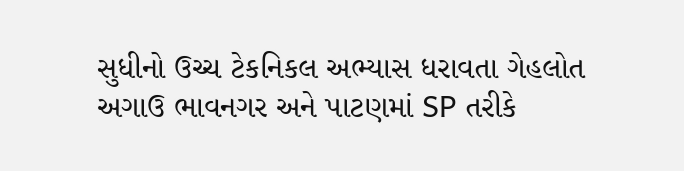સુધીનો ઉચ્ચ ટેકનિકલ અભ્યાસ ધરાવતા ગેહલોત અગાઉ ભાવનગર અને પાટણમાં SP તરીકે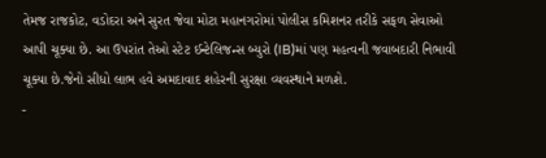તેમજ રાજકોટ, વડોદરા અને સુરત જેવા મોટા મહાનગરોમાં પોલીસ કમિશનર તરીકે સફળ સેવાઓ આપી ચૂક્યા છે. આ ઉપરાંત તેઓ સ્ટેટ ઈન્ટેલિજન્સ બ્યુરો (IB)માં પણ મહત્વની જવાબદારી નિભાવી ચૂક્યા છે.જેનો સીધો લાભ હવે અમદાવાદ શહેરની સુરક્ષા વ્યવસ્થાને મળશે.
-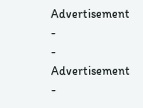Advertisement -
- Advertisement -